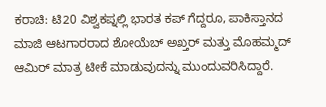ಕರಾಚಿ: ಟಿ20 ವಿಶ್ವಕಪ್ನಲ್ಲಿ ಭಾರತ ಕಪ್ ಗೆದ್ದರೂ, ಪಾಕಿಸ್ತಾನದ ಮಾಜಿ ಆಟಗಾರರಾದ ಶೋಯೆಬ್ ಅಖ್ತರ್ ಮತ್ತು ಮೊಹಮ್ಮದ್ ಆಮಿರ್ ಮಾತ್ರ ಟೀಕೆ ಮಾಡುವುದನ್ನು ಮುಂದುವರಿಸಿದ್ದಾರೆ.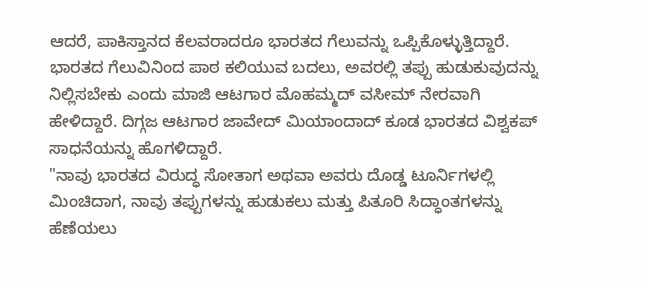ಆದರೆ, ಪಾಕಿಸ್ತಾನದ ಕೆಲವರಾದರೂ ಭಾರತದ ಗೆಲುವನ್ನು ಒಪ್ಪಿಕೊಳ್ಳುತ್ತಿದ್ದಾರೆ. ಭಾರತದ ಗೆಲುವಿನಿಂದ ಪಾಠ ಕಲಿಯುವ ಬದಲು, ಅವರಲ್ಲಿ ತಪ್ಪು ಹುಡುಕುವುದನ್ನು ನಿಲ್ಲಿಸಬೇಕು ಎಂದು ಮಾಜಿ ಆಟಗಾರ ಮೊಹಮ್ಮದ್ ವಸೀಮ್ ನೇರವಾಗಿ ಹೇಳಿದ್ದಾರೆ. ದಿಗ್ಗಜ ಆಟಗಾರ ಜಾವೇದ್ ಮಿಯಾಂದಾದ್ ಕೂಡ ಭಾರತದ ವಿಶ್ವಕಪ್ ಸಾಧನೆಯನ್ನು ಹೊಗಳಿದ್ದಾರೆ.
"ನಾವು ಭಾರತದ ವಿರುದ್ಧ ಸೋತಾಗ ಅಥವಾ ಅವರು ದೊಡ್ಡ ಟೂರ್ನಿಗಳಲ್ಲಿ ಮಿಂಚಿದಾಗ, ನಾವು ತಪ್ಪುಗಳನ್ನು ಹುಡುಕಲು ಮತ್ತು ಪಿತೂರಿ ಸಿದ್ಧಾಂತಗಳನ್ನು ಹೆಣೆಯಲು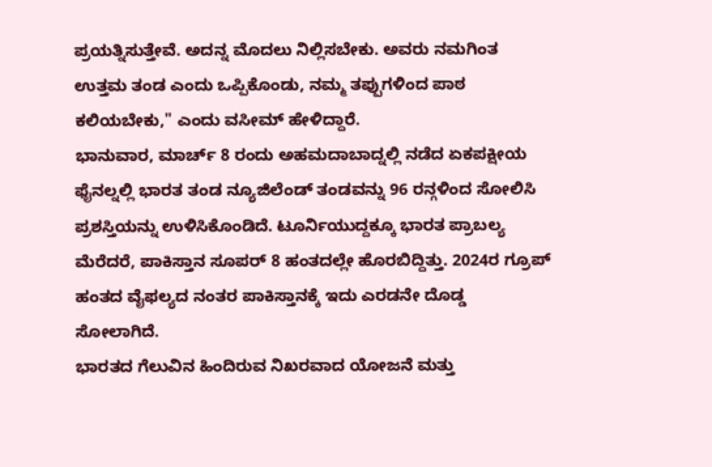ಪ್ರಯತ್ನಿಸುತ್ತೇವೆ. ಅದನ್ನ ಮೊದಲು ನಿಲ್ಲಿಸಬೇಕು. ಅವರು ನಮಗಿಂತ ಉತ್ತಮ ತಂಡ ಎಂದು ಒಪ್ಪಿಕೊಂಡು, ನಮ್ಮ ತಪ್ಪುಗಳಿಂದ ಪಾಠ ಕಲಿಯಬೇಕು," ಎಂದು ವಸೀಮ್ ಹೇಳಿದ್ದಾರೆ.
ಭಾನುವಾರ, ಮಾರ್ಚ್ 8 ರಂದು ಅಹಮದಾಬಾದ್ನಲ್ಲಿ ನಡೆದ ಏಕಪಕ್ಷೀಯ ಫೈನಲ್ನಲ್ಲಿ ಭಾರತ ತಂಡ ನ್ಯೂಜಿಲೆಂಡ್ ತಂಡವನ್ನು 96 ರನ್ಗಳಿಂದ ಸೋಲಿಸಿ ಪ್ರಶಸ್ತಿಯನ್ನು ಉಳಿಸಿಕೊಂಡಿದೆ. ಟೂರ್ನಿಯುದ್ದಕ್ಕೂ ಭಾರತ ಪ್ರಾಬಲ್ಯ ಮೆರೆದರೆ, ಪಾಕಿಸ್ತಾನ ಸೂಪರ್ 8 ಹಂತದಲ್ಲೇ ಹೊರಬಿದ್ದಿತ್ತು. 2024ರ ಗ್ರೂಪ್ ಹಂತದ ವೈಫಲ್ಯದ ನಂತರ ಪಾಕಿಸ್ತಾನಕ್ಕೆ ಇದು ಎರಡನೇ ದೊಡ್ಡ ಸೋಲಾಗಿದೆ.
ಭಾರತದ ಗೆಲುವಿನ ಹಿಂದಿರುವ ನಿಖರವಾದ ಯೋಜನೆ ಮತ್ತು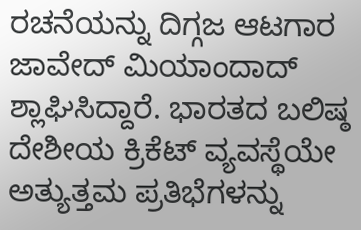ರಚನೆಯನ್ನು ದಿಗ್ಗಜ ಆಟಗಾರ ಜಾವೇದ್ ಮಿಯಾಂದಾದ್ ಶ್ಲಾಘಿಸಿದ್ದಾರೆ. ಭಾರತದ ಬಲಿಷ್ಠ ದೇಶೀಯ ಕ್ರಿಕೆಟ್ ವ್ಯವಸ್ಥೆಯೇ ಅತ್ಯುತ್ತಮ ಪ್ರತಿಭೆಗಳನ್ನು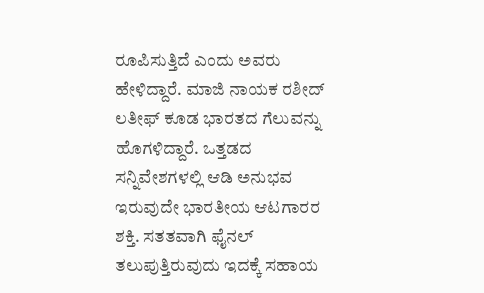ರೂಪಿಸುತ್ತಿದೆ ಎಂದು ಅವರು ಹೇಳಿದ್ದಾರೆ. ಮಾಜಿ ನಾಯಕ ರಶೀದ್ ಲತೀಫ್ ಕೂಡ ಭಾರತದ ಗೆಲುವನ್ನು ಹೊಗಳಿದ್ದಾರೆ. ಒತ್ತಡದ ಸನ್ನಿವೇಶಗಳಲ್ಲಿ ಆಡಿ ಅನುಭವ ಇರುವುದೇ ಭಾರತೀಯ ಆಟಗಾರರ ಶಕ್ತಿ. ಸತತವಾಗಿ ಫೈನಲ್ ತಲುಪುತ್ತಿರುವುದು ಇದಕ್ಕೆ ಸಹಾಯ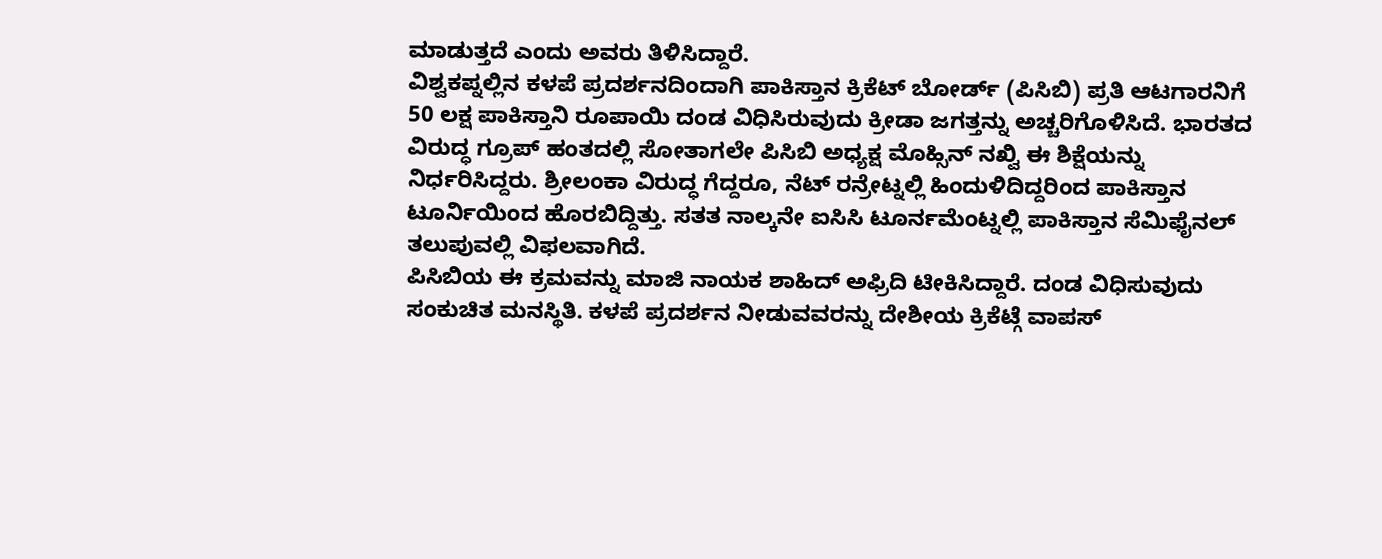ಮಾಡುತ್ತದೆ ಎಂದು ಅವರು ತಿಳಿಸಿದ್ದಾರೆ.
ವಿಶ್ವಕಪ್ನಲ್ಲಿನ ಕಳಪೆ ಪ್ರದರ್ಶನದಿಂದಾಗಿ ಪಾಕಿಸ್ತಾನ ಕ್ರಿಕೆಟ್ ಬೋರ್ಡ್ (ಪಿಸಿಬಿ) ಪ್ರತಿ ಆಟಗಾರನಿಗೆ 50 ಲಕ್ಷ ಪಾಕಿಸ್ತಾನಿ ರೂಪಾಯಿ ದಂಡ ವಿಧಿಸಿರುವುದು ಕ್ರೀಡಾ ಜಗತ್ತನ್ನು ಅಚ್ಚರಿಗೊಳಿಸಿದೆ. ಭಾರತದ ವಿರುದ್ಧ ಗ್ರೂಪ್ ಹಂತದಲ್ಲಿ ಸೋತಾಗಲೇ ಪಿಸಿಬಿ ಅಧ್ಯಕ್ಷ ಮೊಹ್ಸಿನ್ ನಖ್ವಿ ಈ ಶಿಕ್ಷೆಯನ್ನು ನಿರ್ಧರಿಸಿದ್ದರು. ಶ್ರೀಲಂಕಾ ವಿರುದ್ಧ ಗೆದ್ದರೂ, ನೆಟ್ ರನ್ರೇಟ್ನಲ್ಲಿ ಹಿಂದುಳಿದಿದ್ದರಿಂದ ಪಾಕಿಸ್ತಾನ ಟೂರ್ನಿಯಿಂದ ಹೊರಬಿದ್ದಿತ್ತು. ಸತತ ನಾಲ್ಕನೇ ಐಸಿಸಿ ಟೂರ್ನಮೆಂಟ್ನಲ್ಲಿ ಪಾಕಿಸ್ತಾನ ಸೆಮಿಫೈನಲ್ ತಲುಪುವಲ್ಲಿ ವಿಫಲವಾಗಿದೆ.
ಪಿಸಿಬಿಯ ಈ ಕ್ರಮವನ್ನು ಮಾಜಿ ನಾಯಕ ಶಾಹಿದ್ ಅಫ್ರಿದಿ ಟೀಕಿಸಿದ್ದಾರೆ. ದಂಡ ವಿಧಿಸುವುದು ಸಂಕುಚಿತ ಮನಸ್ಥಿತಿ. ಕಳಪೆ ಪ್ರದರ್ಶನ ನೀಡುವವರನ್ನು ದೇಶೀಯ ಕ್ರಿಕೆಟ್ಗೆ ವಾಪಸ್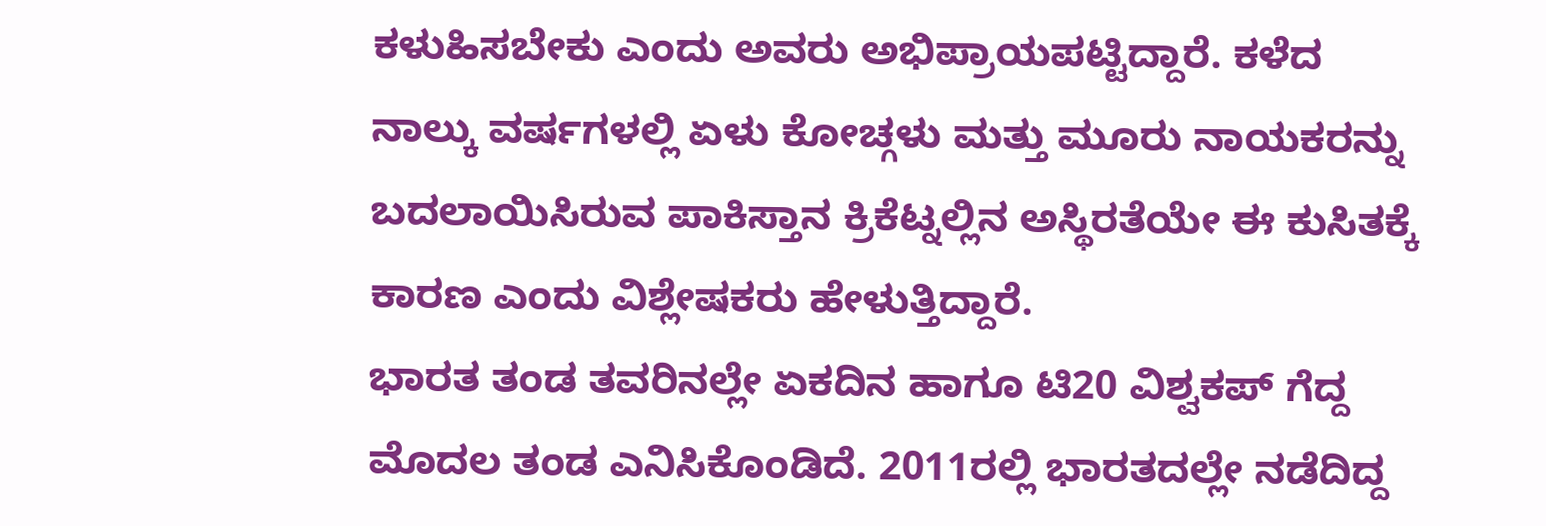ಕಳುಹಿಸಬೇಕು ಎಂದು ಅವರು ಅಭಿಪ್ರಾಯಪಟ್ಟಿದ್ದಾರೆ. ಕಳೆದ ನಾಲ್ಕು ವರ್ಷಗಳಲ್ಲಿ ಏಳು ಕೋಚ್ಗಳು ಮತ್ತು ಮೂರು ನಾಯಕರನ್ನು ಬದಲಾಯಿಸಿರುವ ಪಾಕಿಸ್ತಾನ ಕ್ರಿಕೆಟ್ನಲ್ಲಿನ ಅಸ್ಥಿರತೆಯೇ ಈ ಕುಸಿತಕ್ಕೆ ಕಾರಣ ಎಂದು ವಿಶ್ಲೇಷಕರು ಹೇಳುತ್ತಿದ್ದಾರೆ.
ಭಾರತ ತಂಡ ತವರಿನಲ್ಲೇ ಏಕದಿನ ಹಾಗೂ ಟಿ20 ವಿಶ್ವಕಪ್ ಗೆದ್ದ ಮೊದಲ ತಂಡ ಎನಿಸಿಕೊಂಡಿದೆ. 2011ರಲ್ಲಿ ಭಾರತದಲ್ಲೇ ನಡೆದಿದ್ದ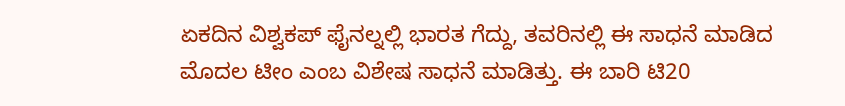ಏಕದಿನ ವಿಶ್ವಕಪ್ ಫೈನಲ್ನಲ್ಲಿ ಭಾರತ ಗೆದ್ದು, ತವರಿನಲ್ಲಿ ಈ ಸಾಧನೆ ಮಾಡಿದ ಮೊದಲ ಟೀಂ ಎಂಬ ವಿಶೇಷ ಸಾಧನೆ ಮಾಡಿತ್ತು. ಈ ಬಾರಿ ಟಿ20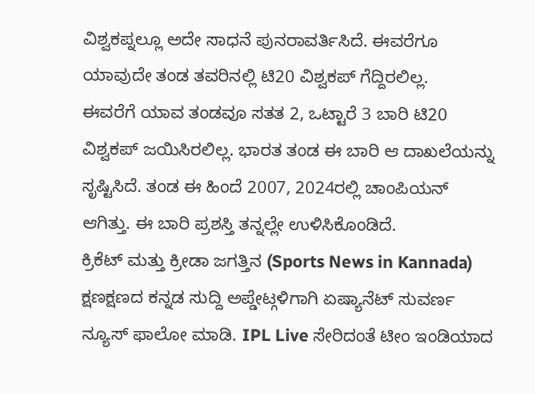ವಿಶ್ವಕಪ್ನಲ್ಲೂ ಅದೇ ಸಾಧನೆ ಪುನರಾವರ್ತಿಸಿದೆ. ಈವರೆಗೂ ಯಾವುದೇ ತಂಡ ತವರಿನಲ್ಲಿ ಟಿ20 ವಿಶ್ವಕಪ್ ಗೆದ್ದಿರಲಿಲ್ಲ.
ಈವರೆಗೆ ಯಾವ ತಂಡವೂ ಸತತ 2, ಒಟ್ಟಾರೆ 3 ಬಾರಿ ಟಿ20 ವಿಶ್ವಕಪ್ ಜಯಿಸಿರಲಿಲ್ಲ. ಭಾರತ ತಂಡ ಈ ಬಾರಿ ಆ ದಾಖಲೆಯನ್ನು ಸೃಷ್ಟಿಸಿದೆ. ತಂಡ ಈ ಹಿಂದೆ 2007, 2024ರಲ್ಲಿ ಚಾಂಪಿಯನ್ ಆಗಿತ್ತು. ಈ ಬಾರಿ ಪ್ರಶಸ್ತಿ ತನ್ನಲ್ಲೇ ಉಳಿಸಿಕೊಂಡಿದೆ.
ಕ್ರಿಕೆಟ್ ಮತ್ತು ಕ್ರೀಡಾ ಜಗತ್ತಿನ (Sports News in Kannada) ಕ್ಷಣಕ್ಷಣದ ಕನ್ನಡ ಸುದ್ದಿ ಅಪ್ಡೇಟ್ಗಳಿಗಾಗಿ ಏಷ್ಯಾನೆಟ್ ಸುವರ್ಣ ನ್ಯೂಸ್ ಫಾಲೋ ಮಾಡಿ. IPL Live ಸೇರಿದಂತೆ ಟೀಂ ಇಂಡಿಯಾದ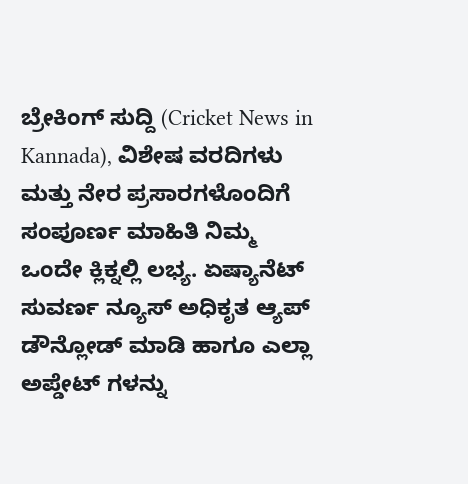ಬ್ರೇಕಿಂಗ್ ಸುದ್ದಿ (Cricket News in Kannada), ವಿಶೇಷ ವರದಿಗಳು ಮತ್ತು ನೇರ ಪ್ರಸಾರಗಳೊಂದಿಗೆ ಸಂಪೂರ್ಣ ಮಾಹಿತಿ ನಿಮ್ಮ ಒಂದೇ ಕ್ಲಿಕ್ನಲ್ಲಿ ಲಭ್ಯ. ಏಷ್ಯಾನೆಟ್ ಸುವರ್ಣ ನ್ಯೂಸ್ ಅಧಿಕೃತ ಆ್ಯಪ್ ಡೌನ್ಲೋಡ್ ಮಾಡಿ ಹಾಗೂ ಎಲ್ಲಾ ಅಪ್ಡೇಟ್ ಗಳನ್ನು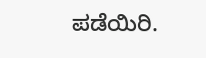ಪಡೆಯಿರಿ.